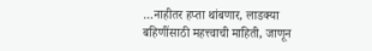…नाहीतर हप्ता थांबणार, लाडक्या बहिणींसाठी महत्त्वाची माहिती, जाणून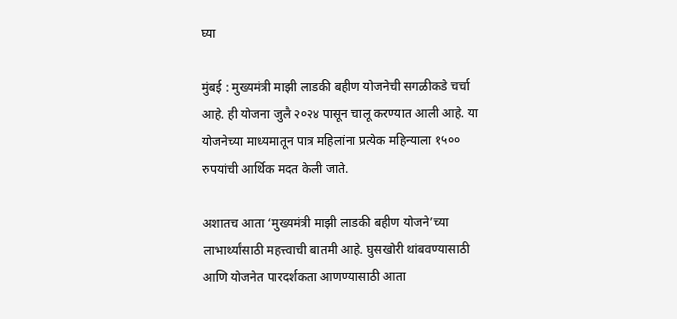घ्या

मुंबई : मुख्यमंत्री माझी लाडकी बहीण योजनेची सगळीकडे चर्चा आहे. ही योजना जुलै २०२४ पासून चालू करण्यात आली आहे. या योजनेच्या माध्यमातून पात्र महिलांना प्रत्येक महिन्याला १५०० रुपयांची आर्थिक मदत केली जाते.

अशातच आता ‘मुख्यमंत्री माझी लाडकी बहीण योजने’च्या लाभार्थ्यांसाठी महत्त्वाची बातमी आहे. घुसखोरी थांबवण्यासाठी आणि योजनेत पारदर्शकता आणण्यासाठी आता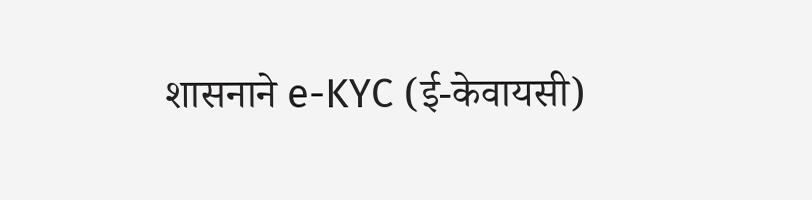शासनाने e-KYC (ई-केवायसी)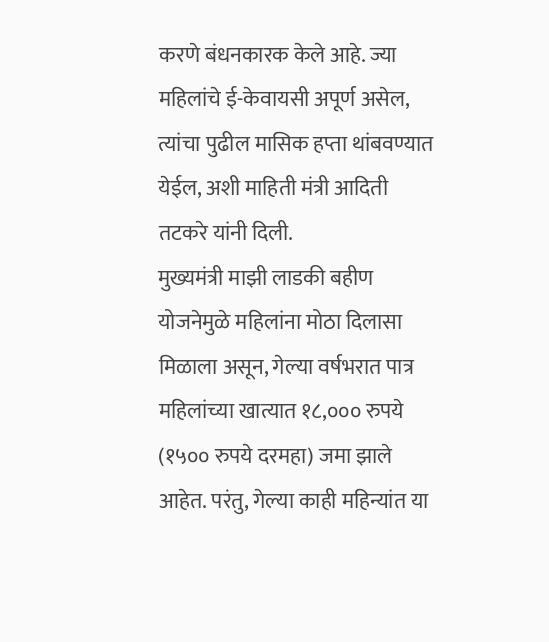करणे बंधनकारक केले आहे. ज्या महिलांचे ई-केवायसी अपूर्ण असेल, त्यांचा पुढील मासिक हप्ता थांबवण्यात येईल, अशी माहिती मंत्री आदिती तटकरे यांनी दिली.
मुख्यमंत्री माझी लाडकी बहीण योजनेमुळे महिलांना मोठा दिलासा मिळाला असून, गेल्या वर्षभरात पात्र महिलांच्या खात्यात १८,००० रुपये (१५०० रुपये दरमहा) जमा झाले आहेत. परंतु, गेल्या काही महिन्यांत या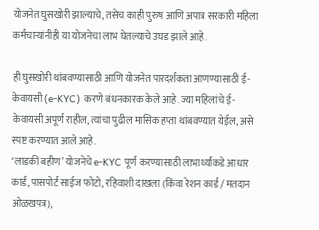योजनेत घुसखोरी झाल्याचे, तसेच काही पुरुष आणि अपात्र सरकारी महिला कर्मचाऱ्यांनीही या योजनेचा लाभ घेतल्याचे उघड झाले आहे.

ही घुसखोरी थांबवण्यासाठी आणि योजनेत पारदर्शकता आणण्यासाठी ई-केवायसी (e-KYC) करणे बंधनकारक केले आहे. ज्या महिलांचे ई-केवायसी अपूर्ण राहील, त्यांचा पुढील मासिक हप्ता थांबवण्यात येईल, असे स्पष्ट करण्यात आले आहे.
‘लाडकी बहीण’ योजनेचे e-KYC पूर्ण करण्यासाठी लाभार्थ्यांकडे आधार कार्ड, पासपोर्ट साईज फोटो, रहिवाशी दाखला (किंवा रेशन कार्ड / मतदान ओळखपत्र),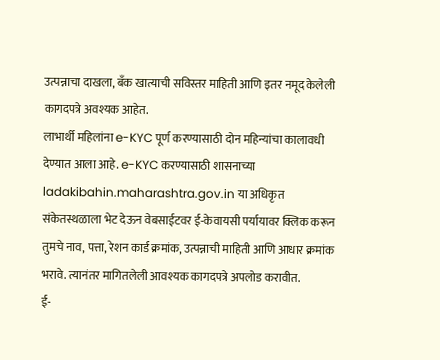उत्पन्नाचा दाखला, बँक खात्याची सविस्तर माहिती आणि इतर नमूद केलेली कागदपत्रे अवश्यक आहेत.
लाभार्थी महिलांना e-KYC पूर्ण करण्यासाठी दोन महिन्यांचा कालावधी देण्यात आला आहे. e-KYC करण्यासाठी शासनाच्या ladakibahin.maharashtra.gov.in या अधिकृत संकेतस्थळाला भेट देऊन वेबसाईटवर ई-केवायसी पर्यायावर क्लिक करून तुमचे नाव, पत्ता, रेशन कार्ड क्रमांक, उत्पन्नाची माहिती आणि आधार क्रमांक भरावे. त्यानंतर मागितलेली आवश्यक कागदपत्रे अपलोड करावीत.
ई-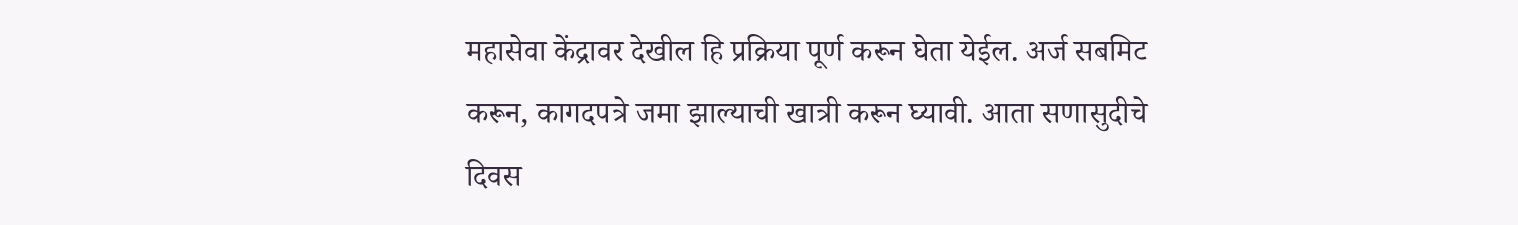महासेवा केंद्रावर देखील हि प्रक्रिया पूर्ण करून घेता येईल. अर्ज सबमिट करून, कागदपत्रे जमा झाल्याची खात्री करून घ्यावी. आता सणासुदीचे दिवस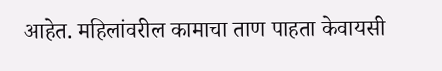आहेत. महिलांवरील कामाचा ताण पाहता केवायसी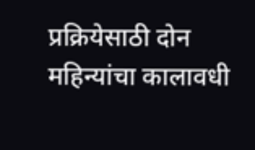प्रक्रियेसाठी दोन महिन्यांचा कालावधी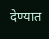देण्यात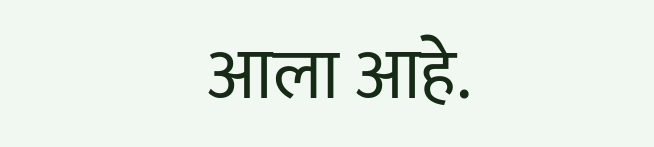आला आहे.